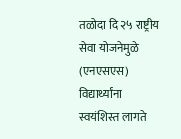तळोदा दि २५ राष्ट्रीय सेवा योजनेमुळे (एनएसएस) विद्यार्थ्यांना स्वयंशिस्त लागते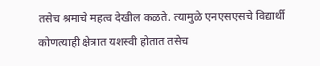तसेच श्रमाचे महत्व देखील कळते. त्यामुळे एनएसएसचे विद्यार्थी कोणत्याही क्षेत्रात यशस्वी होतात तसेच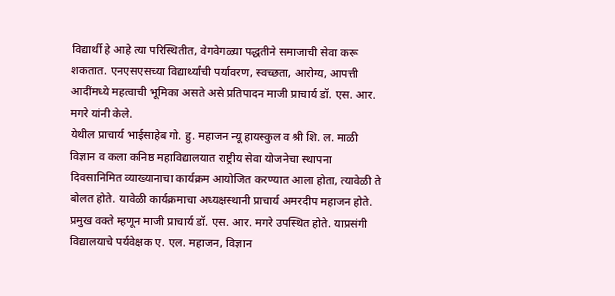विद्यार्थी हे आहे त्या परिस्थितीत, वेगवेगळ्या पद्धतीने समाजाची सेवा करू शकतात. एनएसएसच्या विद्यार्थ्यांची पर्यावरण, स्वच्छता, आरोग्य, आपत्ती आदींमध्ये महत्वाची भूमिका असते असे प्रतिपादन माजी प्राचार्य डॉ. एस. आर. मगरे यांनी केले.
येथील प्राचार्य भाईसाहेब गो. हु. महाजन न्यू हायस्कुल व श्री शि. ल. माळी विज्ञान व कला कनिष्ठ महाविद्यालयात राष्ट्रीय सेवा योजनेचा स्थापना दिवसानिमित व्याख्यानाचा कार्यक्रम आयोजित करण्यात आला होता, त्यावेळी ते बोलत होते. यावेळी कार्यक्रमाचा अध्यक्षस्थानी प्राचार्य अमरदीप महाजन होते. प्रमुख वक्ते म्हणून माजी प्राचार्य डॉ. एस. आर. मगरे उपस्थित होते. याप्रसंगी विद्यालयाचे पर्यवेक्षक ए. एल. महाजन, विज्ञान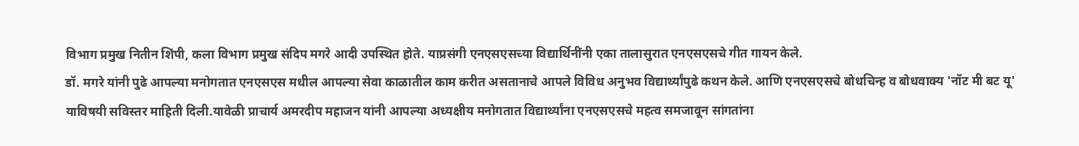विभाग प्रमुख नितीन शिंपी, कला विभाग प्रमुख संदिप मगरे आदी उपस्थित होते. याप्रसंगी एनएसएसच्या विद्यार्थिनींनी एका तालासुरात एनएसएसचे गीत गायन केले.
डॉ. मगरे यांनी पुढे आपल्या मनोगतात एनएसएस मधील आपल्या सेवा काळातील काम करीत असतानाचे आपले विविध अनुभव विद्यार्थ्यांपुढे कथन केले. आणि एनएसएसचे बोधचिन्ह व बोधवाक्य 'नॉट मी बट यू' याविषयी सविस्तर माहिती दिली.यावेळी प्राचार्य अमरदीप महाजन यांनी आपल्या अध्यक्षीय मनोगतात विद्यार्थ्यांना एनएसएसचे महत्व समजावून सांगतांना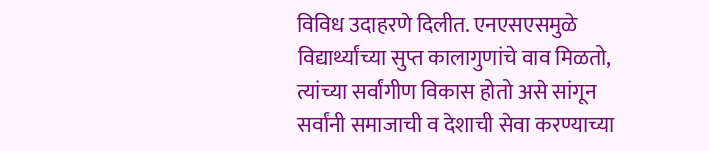विविध उदाहरणे दिलीत. एनएसएसमुळे विद्यार्थ्यांच्या सुप्त कालागुणांचे वाव मिळतो, त्यांच्या सर्वांगीण विकास होतो असे सांगून सर्वांनी समाजाची व देशाची सेवा करण्याच्या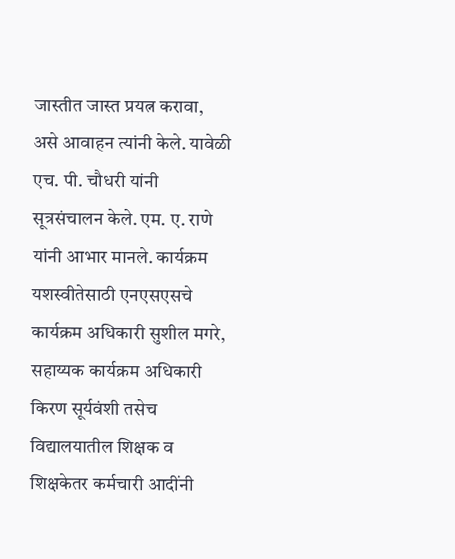जास्तीत जास्त प्रयत्न करावा, असे आवाहन त्यांनी केले. यावेळी एच. पी. चौधरी यांनी सूत्रसंचालन केले. एम. ए. राणे यांनी आभार मानले. कार्यक्रम यशस्वीतेसाठी एनएसएसचे कार्यक्रम अधिकारी सुशील मगरे, सहाय्यक कार्यक्रम अधिकारी किरण सूर्यवंशी तसेच विद्यालयातील शिक्षक व शिक्षकेतर कर्मचारी आदींनी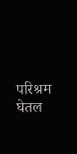परिश्रम घेतल